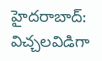హైదరాబాద్: విచ్చలవిడిగా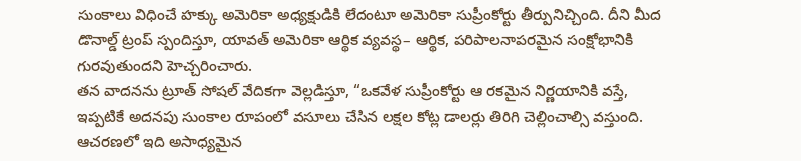సుంకాలు విధించే హక్కు అమెరికా అధ్యక్షుడికి లేదంటూ అమెరికా సుప్రీంకోర్టు తీర్పునిచ్చింది. దీని మీద డొనాల్డ్ ట్రంప్ స్పందిస్తూ, యావత్ అమెరికా ఆర్థిక వ్యవస్థ– ఆర్థిక, పరిపాలనాపరమైన సంక్షోభానికి గురవుతుందని హెచ్చరించారు.
తన వాదనను ట్రూత్ సోషల్ వేదికగా వెల్లడిస్తూ, “ఒకవేళ సుప్రీంకోర్టు ఆ రకమైన నిర్ణయానికి వస్తే, ఇప్పటికే అదనపు సుంకాల రూపంలో వసూలు చేసిన లక్షల కోట్ల డాలర్లు తిరిగి చెల్లించాల్సి వస్తుంది. ఆచరణలో ఇది అసాధ్యమైన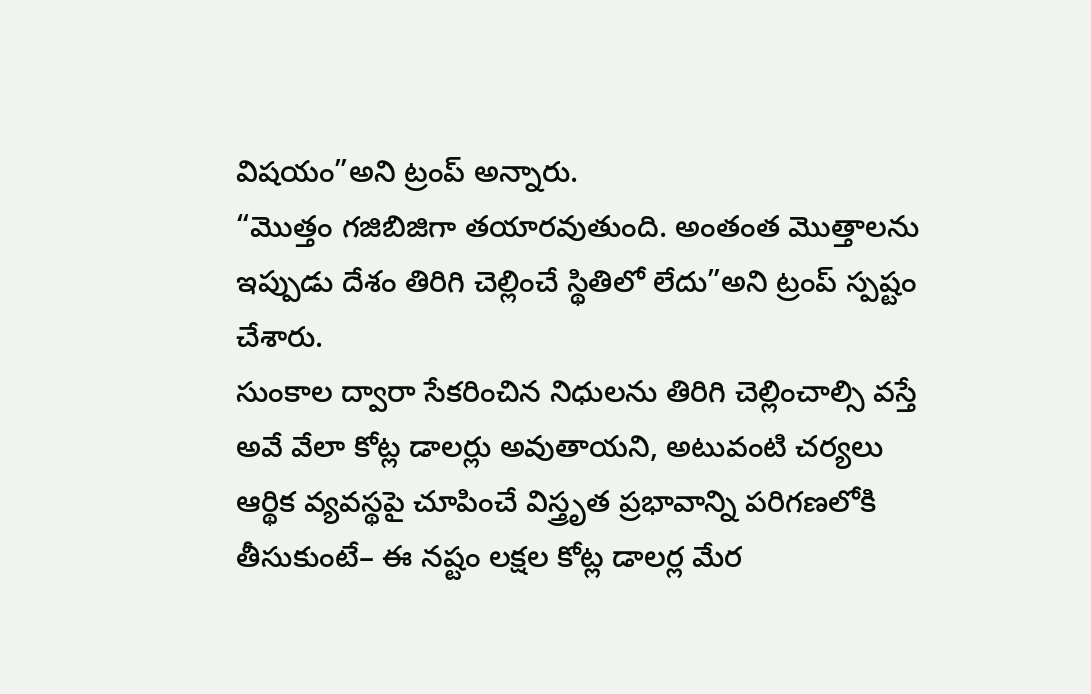విషయం”అని ట్రంప్ అన్నారు.
“మొత్తం గజిబిజిగా తయారవుతుంది. అంతంత మొత్తాలను ఇప్పుడు దేశం తిరిగి చెల్లించే స్థితిలో లేదు”అని ట్రంప్ స్పష్టం చేశారు.
సుంకాల ద్వారా సేకరించిన నిధులను తిరిగి చెల్లించాల్సి వస్తే అవే వేలా కోట్ల డాలర్లు అవుతాయని, అటువంటి చర్యలు ఆర్థిక వ్యవస్థపై చూపించే విస్త్రృత ప్రభావాన్ని పరిగణలోకి తీసుకుంటే– ఈ నష్టం లక్షల కోట్ల డాలర్ల మేర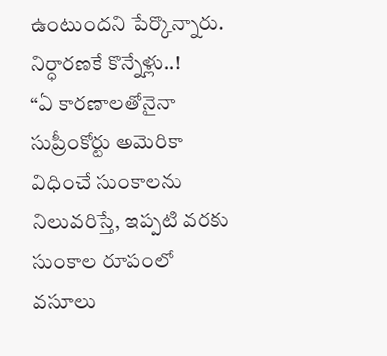ఉంటుందని పేర్కొన్నారు.
నిర్ధారణకే కొన్నేళ్లు..!
“ఏ కారణాలతోనైనా సుప్రీంకోర్టు అమెరికా విధించే సుంకాలను నిలువరిస్తే, ఇప్పటి వరకు సుంకాల రూపంలో వసూలు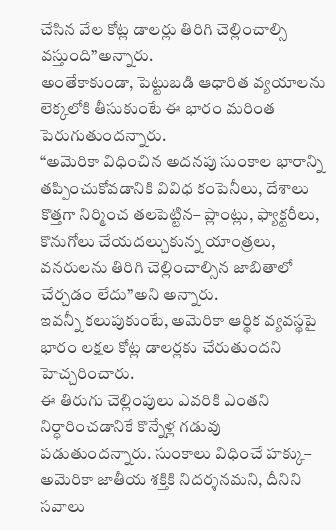చేసిన వేల కోట్ల డాలర్లు తిరిగి చెల్లించాల్సి వస్తుంది”అన్నారు.
అంతేకాకుండా, పెట్టుబడి ఆధారిత వ్యయాలను లెక్కలోకి తీసుకుంటే ఈ భారం మరింత పెరుగుతుందన్నారు.
“అమెరికా విధించిన అదనపు సుంకాల భారాన్ని తప్పించుకోవడానికి వివిధ కంపెనీలు, దేశాలు కొత్తగా నిర్మించ తలపెట్టిన– ప్లాంట్లు, ఫ్యాక్టరీలు, కొనుగోలు చేయదల్చుకున్న యాంత్రలు, వనరులను తిరిగి చెల్లించాల్సిన జాబితాలో చేర్చడం లేదు”అని అన్నారు.
ఇవన్నీ కలుపుకుంటే, అమెరికా ఆర్థిక వ్యవస్థపై భారం లక్షల కోట్ల డాలర్లకు చేరుతుందని హెచ్చరించారు.
ఈ తిరుగు చెల్లింపులు ఎవరికి ఎంతని నిర్ధారించడానికే కొన్నేళ్ల గడువు పడుతుందన్నారు. సుంకాలు విధించే హక్కు– అమెరికా జాతీయ శక్తికి నిదర్శనమని, దీనిని సవాలు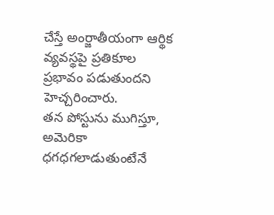చేస్తే అంర్జాతీయంగా ఆర్థిక వ్యవస్థపై ప్రతికూల ప్రభావం పడుతుందని హెచ్చరించారు.
తన పోస్టును ముగిస్తూ, అమెరికా ధగధగలాడుతుంటేనే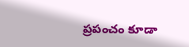ప్రపంచం కూడా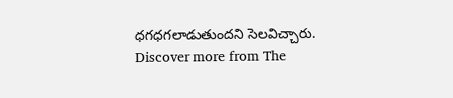ధగధగలాడుతుందని సెలవిచ్చారు.
Discover more from The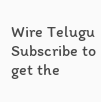Wire Telugu
Subscribe to get the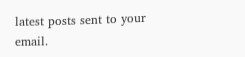latest posts sent to your email.